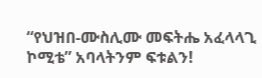“የህዝበ-ሙስሊሙ መፍትሔ አፈላላጊ ኮሚቴ” አባላትንም ፍቱልን!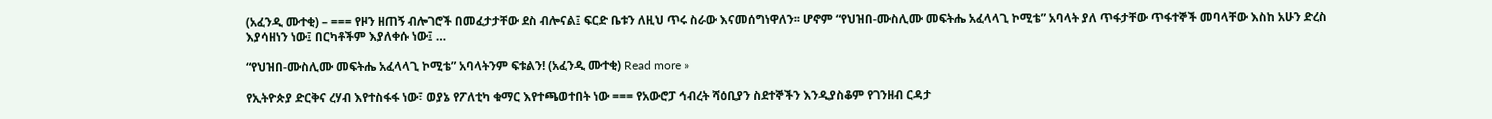(አፈንዲ ሙተቂ) – === የዞን ዘጠኝ ብሎገሮች በመፈታታቸው ደስ ብሎናል፤ ፍርድ ቤቱን ለዚህ ጥሩ ስራው እናመሰግነዋለን፡፡ ሆኖም “የህዝበ-ሙስሊሙ መፍትሔ አፈላላጊ ኮሚቴ” አባላት ያለ ጥፋታቸው ጥፋተኞች መባላቸው እስከ አሁን ድረስ እያሳዘነን ነው፤ በርካቶችም እያለቀሱ ነው፤ …

“የህዝበ-ሙስሊሙ መፍትሔ አፈላላጊ ኮሚቴ” አባላትንም ፍቱልን! (አፈንዲ ሙተቂ) Read more »

የኢትዮጵያ ድርቅና ረሃብ እየተስፋፋ ነው፣ ወያኔ የፖለቲካ ቁማር እየተጫወተበት ነው === የአውሮፓ ኅብረት ሻዕቢያን ስደተኞችን እንዲያስቆም የገንዘብ ርዳታ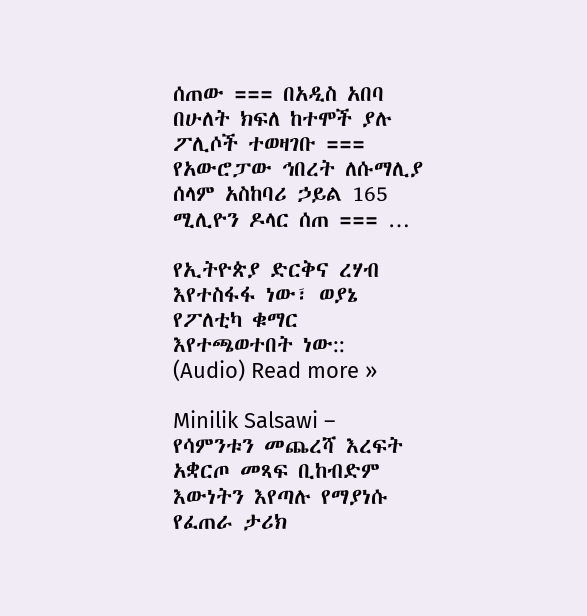ሰጠው === በአዲስ አበባ በሁለት ክፍለ ከተሞች ያሉ ፖሊሶች ተወዛገቡ === የአውሮፓው ኅበረት ለሱማሊያ ሰላም አስከባሪ ኃይል 165 ሚሊዮን ዶላር ሰጠ === …

የኢትዮጵያ ድርቅና ረሃብ እየተስፋፋ ነው፣ ወያኔ የፖለቲካ ቁማር እየተጫወተበት ነው:: (Audio) Read more »

Minilik Salsawi – የሳምንቱን መጨረሻ እረፍት አቋርጦ መጻፍ ቢከብድም እውነትን እየጣሉ የማያነሱ የፈጠራ ታሪክ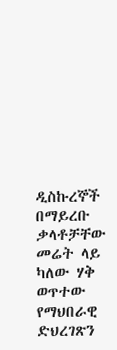ዲስኩረኞች በማይረቡ ቃላቶቻቸው መሬት ላይ ካለው ሃቅ ወጥተው የማህበራዊ ድህረገጽን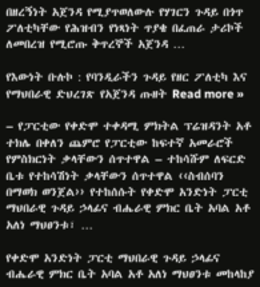በዘረኝነት አጀንዳ የሚያጥወለውሉ የሃገርን ጉዳይ በጎጥ ፖለቲካቸው የሕዝብን የነጻነት ጥያቄ በፈጠራ ታሪኮች ለመበረዝ የሚሮጡ ቅጥረኞች አጀንዳ …

የእውነት ቡሉኮ : የባንዲራችን ጉዳይ የዘር ፖለቲካ እና የማህበራዊ ድህረገጽ የአጀንዳ ጡዘት Read more »

– የፓርቲው የቀድሞ ተቀዳሚ ምክትል ፕሬዝዳንት አቶ ተክሌ በቀለን ጨምሮ የፓርቲው ከፍተኛ አመራሮች የምስክርነት ቃላቸውን ሰጥተዋል – ተከሳሹም ለፍርድ ቤቱ የተከሳሽነት ቃላቸውን ሰጥተዋል ‹‹ስብሰባን በማወክ ወንጀል›› የተከሰሱት የቀድሞ አንድነት ፓርቲ ማህበራዊ ጉዳይ ኃላፊና ብሔራዊ ምክር ቤት አባል አቶ አለነ ማህፀንቱ፣ …

የቀድሞ አንድነት ፓርቲ ማህበራዊ ጉዳይ ኃላፊና ብሔራዊ ምክር ቤት አባል አቶ አለነ ማህፀንቱ መከላከያ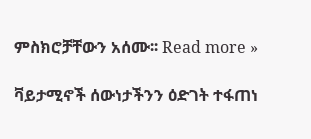ምስክሮቻቸውን አሰሙ፡፡ Read more »

ቫይታሚኖች ሰውነታችንን ዕድገት ተፋጠነ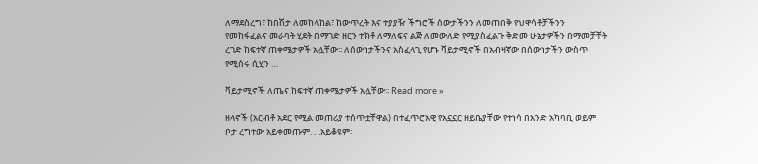ለማደስረግ፣ ከበሽታ ለመከላከል፣ ከውጥረት እና ተያያዥ ችግሮች ሰውታችንን ለመጠበቅ የህዋሳቶቻችንን የመከፋፈልና መራባት ሂደት በማገድ ዘርን ተክቶ ለማለፍና ልጅ ለመውለድ የሚያስፈልጉ ቅድመ ሁኔታዎችን በማመቻቸት ረገድ ከፍተኛ ጠቀሜታዎች አሏቸው፡፡ ለሰውነታችንና አስፈላጊ የሆኑ ቫይታሚኖች በአብዛኛው በሰውነታችን ውስጥ የሚሰሩ ሲሂን …

ቫይታሚኖች ለጤና ከፍተኛ ጠቀሜታዎች አሏቸው፡፡ Read more »

ዘላኖች (አርብቶ አደር የሚል መጠሪያ ተሰጥቷቸዋል) በተፈጥሮአዊ የአኗኗር ዘይቤያቸው የተነሳ በአንድ አካባቢ ወይም ቦታ ረግተው አይቀመጡም. . .አይቆዩም፡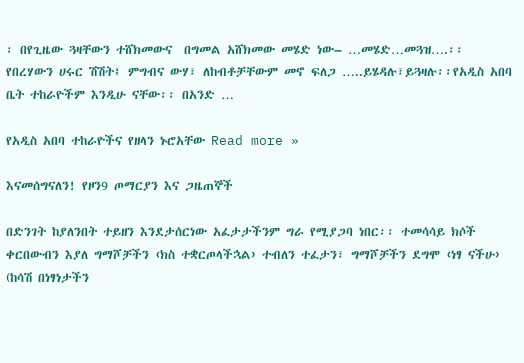፡ በየጊዜው ጓዛቸውን ተሸክመውና  በግመል አሸክመው መሄድ ነው– …መሄድ…መጓዝ….፡፡ የበረሃውን ሀሩር ሽሽት፤ ምግብና ውሃ፣ ለከብቶቻቸውም መኖ ፍለጋ …..ይሄዳሉ፣ይጓዛሉ፡፡የአዲስ አበባ ቤት ተከራዮችም እንዲሁ ናቸው፡፡ በአንድ …

የአዲስ አበባ ተከራዮችና የዘላን ኑሮአቸው Read more »

እናመሰግናለን! የዞን9 ጦማርያን እና ጋዜጠኞች

በድንገት ከያለንበት ተይዘን እንደታሰርነው አፈታታችንም ግራ የሚያጋባ ነበር፡፡ ተመሳሳይ ክሶች ቀርበውብን እያለ ግማሾቻችን ‹ክስ ተቋርጦላችኋል› ተብለን ተፈታን፣ ግማሾቻችን ደግሞ ‹ነፃ ናችሁ› (ከሳሽ በነፃነታችን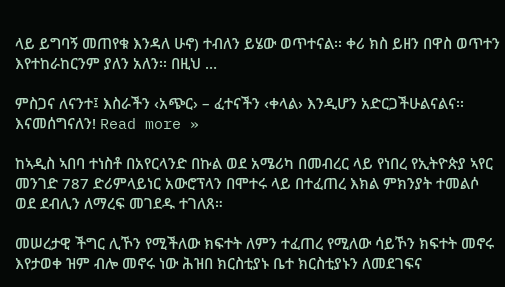ላይ ይግባኝ መጠየቁ እንዳለ ሁኖ) ተብለን ይሄው ወጥተናል፡፡ ቀሪ ክስ ይዘን በዋስ ወጥተን እየተከራከርንም ያለን አለን፡፡ በዚህ …

ምስጋና ለናንተ፤ እስራችን ‹አጭር› – ፈተናችን ‹ቀላል› እንዲሆን አድርጋችሁልናልና፡፡ እናመሰግናለን! Read more »

ከኣዲስ ኣበባ ተነስቶ በአየርላንድ በኩል ወደ አሜሪካ በመብረር ላይ የነበረ የኢትዮጵያ ኣየር መንገድ 787 ድሪምላይነር አውሮፕላን በሞተሩ ላይ በተፈጠረ እክል ምክንያት ተመልሶ ወደ ደብሊን ለማረፍ መገደዱ ተገለጸ።

መሠረታዊ ችግር ሊኾን የሚችለው ክፍተት ለምን ተፈጠረ የሚለው ሳይኾን ክፍተት መኖሩ እየታወቀ ዝም ብሎ መኖሩ ነው ሕዝበ ክርስቲያኑ ቤተ ክርስቲያኑን ለመደገፍና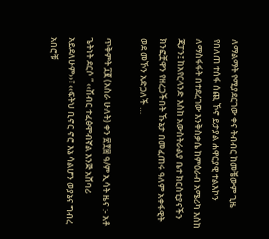ለማልማት የሚያደርገው ቀና ትብብር ከመቼውም ጊዜ የበለጠ ተሰፋ ሰጪ ኾኖ ይታያል ሐዋርያዊ ተልእኮን ለማስፋፋት በተደረገው እንቅስቃሴ ከምዕራብ አሜሪካ እስከ ጃፓን፤ ከአየርላንድ እስከ አውስትራልያ ቤተ ክርስቲያናችን ክንፎቿዋን የዘረጋችበት ኹኔታ በመፈጠሩ ዓለም አቀፋዊት ወደ መኾን አድጋለች …

ጥቅምት ፲፪ (አስራ ሁለት) ቀን ፳፻፰ ዓ/ም ኢሳት ዜና :- አቶ ጌትነት ደርሶ ” ‹‹ሽብር ተፈፅሞብኛል እንጅ አሸባሪ አይደለሁም››፣ ‹‹ፍትህ ቢኖር ኖሮ እኔ ሳልሆን ወያኔና ግብረ አበሮቹ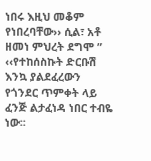ነበሩ እዚህ መቆም የነበረባቸው›› ሲል፣ አቶ ዘመነ ምህረት ደግሞ ” ‹‹የተከሰስኩት ድርቡሽ እንኳ ያልደፈረውን የጎንደር ጥምቀት ላይ ፈንጅ ልታፈነዳ ነበር ተብዬ ነው፡፡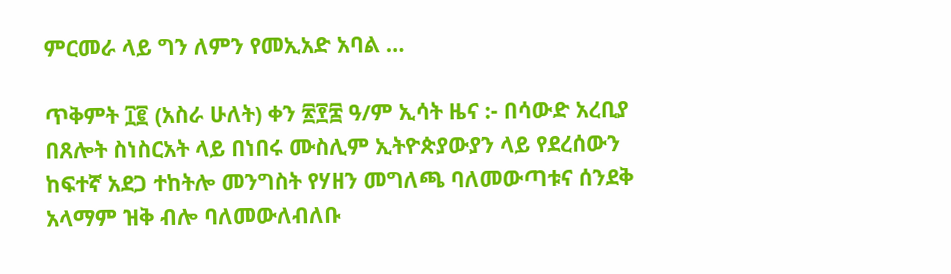ምርመራ ላይ ግን ለምን የመኢአድ አባል …

ጥቅምት ፲፪ (አስራ ሁለት) ቀን ፳፻፰ ዓ/ም ኢሳት ዜና :- በሳውድ አረቢያ በጸሎት ስነስርአት ላይ በነበሩ ሙስሊም ኢትዮጵያውያን ላይ የደረሰውን ከፍተኛ አደጋ ተከትሎ መንግስት የሃዘን መግለጫ ባለመውጣቱና ሰንደቅ አላማም ዝቅ ብሎ ባለመውለብለቡ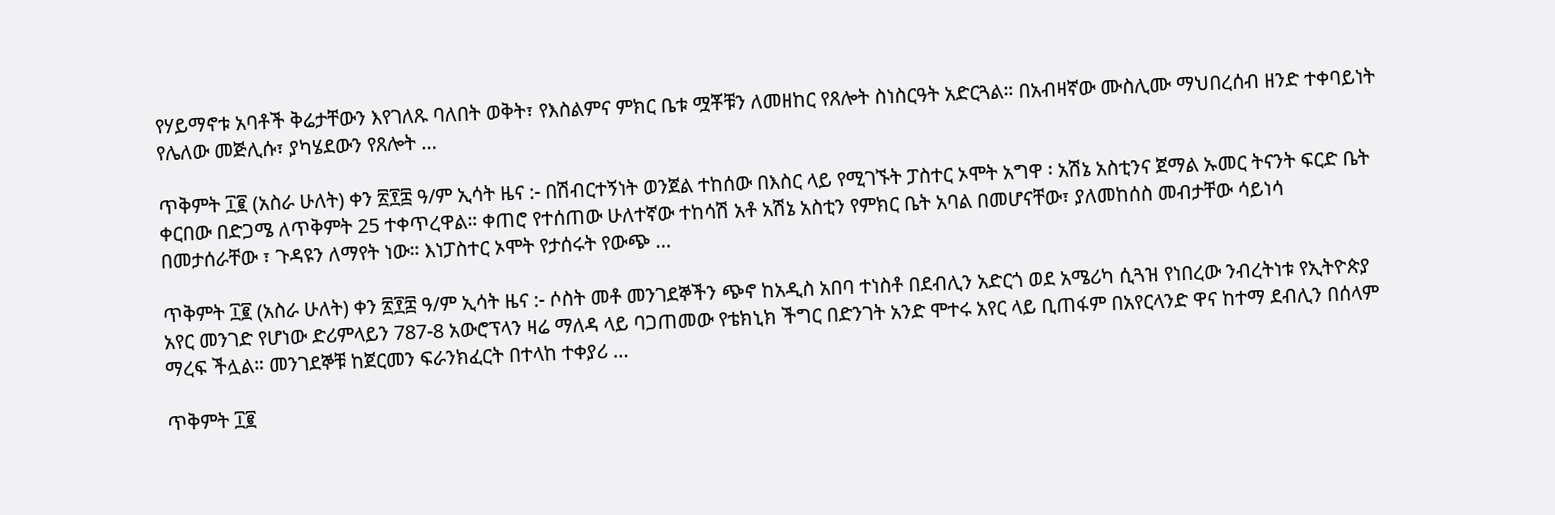የሃይማኖቱ አባቶች ቅሬታቸውን እየገለጹ ባለበት ወቅት፣ የእስልምና ምክር ቤቱ ሟቾቹን ለመዘከር የጸሎት ስነስርዓት አድርጓል። በአብዛኛው ሙስሊሙ ማህበረሰብ ዘንድ ተቀባይነት የሌለው መጅሊሱ፣ ያካሄደውን የጸሎት …

ጥቅምት ፲፪ (አስራ ሁለት) ቀን ፳፻፰ ዓ/ም ኢሳት ዜና :- በሽብርተኝነት ወንጀል ተከሰው በእስር ላይ የሚገኙት ፓስተር ኦሞት አግዋ ፡ አሽኔ አስቲንና ጀማል ኡመር ትናንት ፍርድ ቤት ቀርበው በድጋሜ ለጥቅምት 25 ተቀጥረዋል። ቀጠሮ የተሰጠው ሁለተኛው ተከሳሽ አቶ አሽኔ አስቲን የምክር ቤት አባል በመሆናቸው፣ ያለመከሰስ መብታቸው ሳይነሳ በመታሰራቸው ፣ ጉዳዩን ለማየት ነው። እነፓስተር ኦሞት የታሰሩት የውጭ …

ጥቅምት ፲፪ (አስራ ሁለት) ቀን ፳፻፰ ዓ/ም ኢሳት ዜና :- ሶስት መቶ መንገደኞችን ጭኖ ከአዲስ አበባ ተነስቶ በደብሊን አድርጎ ወደ አሜሪካ ሲጓዝ የነበረው ንብረትነቱ የኢትዮጵያ አየር መንገድ የሆነው ድሪምላይን 787-8 አውሮፕላን ዛሬ ማለዳ ላይ ባጋጠመው የቴክኒክ ችግር በድንገት አንድ ሞተሩ አየር ላይ ቢጠፋም በአየርላንድ ዋና ከተማ ደብሊን በሰላም ማረፍ ችሏል። መንገደኞቹ ከጀርመን ፍራንክፈርት በተላከ ተቀያሪ …

ጥቅምት ፲፪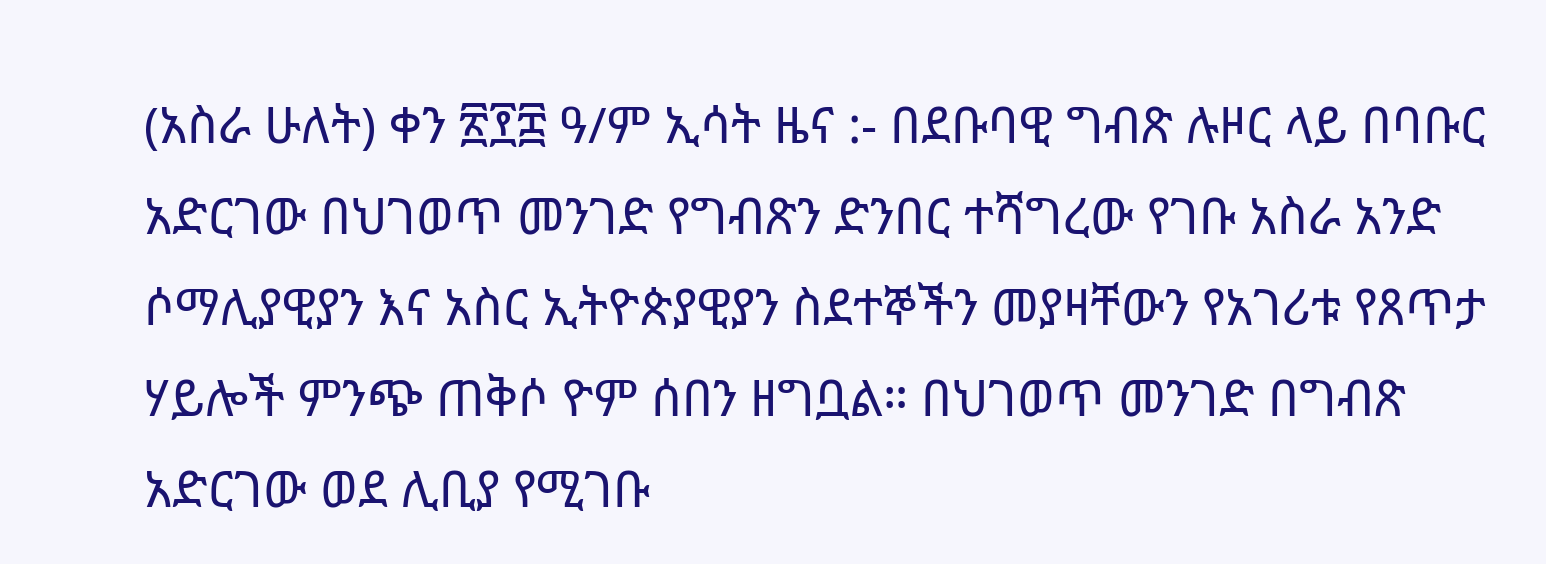(አስራ ሁለት) ቀን ፳፻፰ ዓ/ም ኢሳት ዜና :- በደቡባዊ ግብጽ ሉዞር ላይ በባቡር አድርገው በህገወጥ መንገድ የግብጽን ድንበር ተሻግረው የገቡ አስራ አንድ ሶማሊያዊያን እና አስር ኢትዮጵያዊያን ስደተኞችን መያዛቸውን የአገሪቱ የጸጥታ ሃይሎች ምንጭ ጠቅሶ ዮም ሰበን ዘግቧል። በህገወጥ መንገድ በግብጽ አድርገው ወደ ሊቢያ የሚገቡ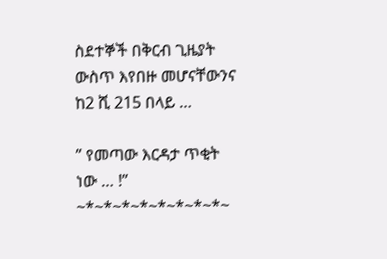ስደተኞች በቅርብ ጊዜያት ውስጥ እየበዙ መሆናቸውንና ከ2 ሺ 215 በላይ …

” የመጣው እርዳታ ጥቂት ነው … !” ~*~*~*~*~*~*~*~*~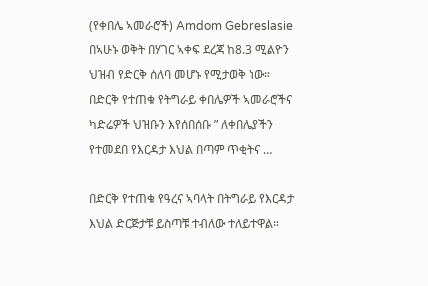(የቀበሌ ኣመራሮች) Amdom Gebreslasie  በኣሁኑ ወቅት በሃገር ኣቀፍ ደረጃ ከ8.3 ሚልዮን ህዝብ የድርቅ ሰለባ መሆኑ የሚታወቅ ነው። በድርቅ የተጠቁ የትግራይ ቀበሌዎች ኣመራሮችና ካድሬዎች ህዝቡን እየሰበሰቡ ” ለቀበሌያችን የተመደበ የእርዳታ እህል በጣም ጥቂትና …

በድርቅ የተጠቁ የዓረና ኣባላት በትግራይ የእርዳታ እህል ድርጅታቹ ይስጣቹ ተብለው ተለይተዋል።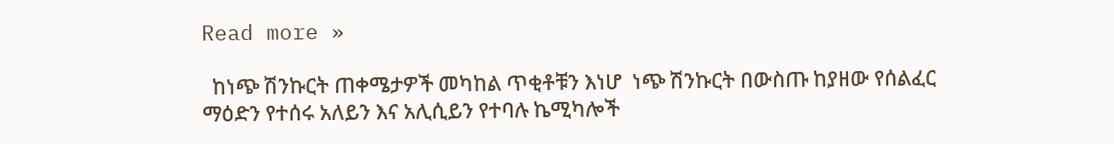Read more »

  ከነጭ ሽንኩርት ጠቀሜታዎች መካከል ጥቂቶቹን እነሆ  ነጭ ሽንኩርት በውስጡ ከያዘው የሰልፈር ማዕድን የተሰሩ አለይን እና አሊሲይን የተባሉ ኬሚካሎች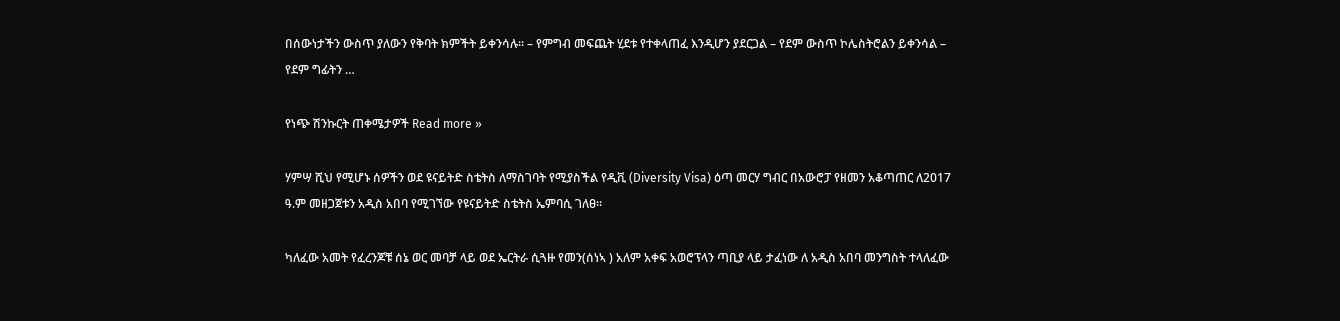በሰውነታችን ውስጥ ያለውን የቅባት ክምችት ይቀንሳሉ፡፡ – የምግብ መፍጨት ሂደቱ የተቀላጠፈ እንዲሆን ያደርጋል – የደም ውስጥ ኮሌስትሮልን ይቀንሳል – የደም ግፊትን …

የነጭ ሽንኩርት ጠቀሜታዎች Read more »

ሃምሣ ሺህ የሚሆኑ ሰዎችን ወደ ዩናይትድ ስቴትስ ለማስገባት የሚያስችል የዲቪ (Diversity Visa) ዕጣ መርሃ ግብር በአውሮፓ የዘመን አቆጣጠር ለ2017 ዓ.ም መዘጋጀቱን አዲስ አበባ የሚገኘው የዩናይትድ ስቴትስ ኤምባሲ ገለፀ።

ካለፈው አመት የፈረንጆቹ ሰኔ ወር መባቻ ላይ ወደ ኤርትራ ሲጓዙ የመን(ሰነኣ ) አለም አቀፍ አወሮፕላን ጣቢያ ላይ ታፈነው ለ አዲስ አበባ መንግስት ተላለፈው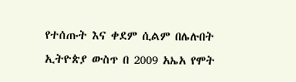የተሰጡት እና ቀደም ሲልም በሌሉበት ኢትዮጵያ ውስጥ በ 2009 አኤአ የሞት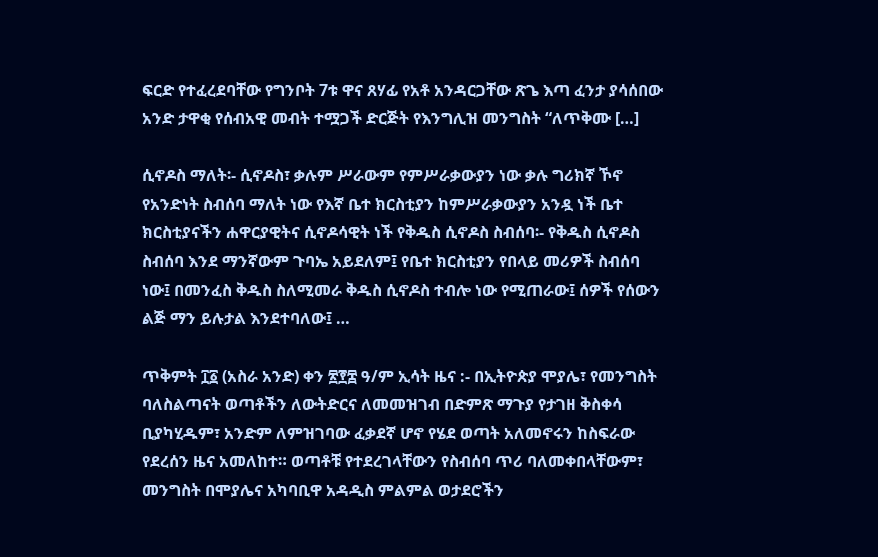ፍርድ የተፈረደባቸው የግንቦት 7ቱ ዋና ጸሃፊ የአቶ አንዳርጋቸው ጽጌ እጣ ፈንታ ያሳሰበው አንድ ታዋቂ የሰብአዊ መብት ተሟጋች ድርጅት የእንግሊዝ መንግስት “ለጥቅሙ […]

ሲኖዶስ ማለት፡- ሲኖዶስ፣ ቃሉም ሥራውም የምሥራቃውያን ነው ቃሉ ግሪክኛ ኾኖ የአንድነት ስብሰባ ማለት ነው የእኛ ቤተ ክርስቲያን ከምሥራቃውያን አንዷ ነች ቤተ ክርስቲያናችን ሐዋርያዊትና ሲኖዶሳዊት ነች የቅዱስ ሲኖዶስ ስብሰባ፡- የቅዱስ ሲኖዶስ ስብሰባ እንደ ማንኛውም ጉባኤ አይደለም፤ የቤተ ክርስቲያን የበላይ መሪዎች ስብሰባ ነው፤ በመንፈስ ቅዱስ ስለሚመራ ቅዱስ ሲኖዶስ ተብሎ ነው የሚጠራው፤ ሰዎች የሰውን ልጅ ማን ይሉታል እንደተባለው፤ …

ጥቅምት ፲፩ (አስራ አንድ) ቀን ፳፻፰ ዓ/ም ኢሳት ዜና :- በኢትዮጵያ ሞያሌ፣ የመንግስት ባለስልጣናት ወጣቶችን ለውትድርና ለመመዝገብ በድምጽ ማጉያ የታገዘ ቅስቀሳ ቢያካሂዱም፣ አንድም ለምዝገባው ፈቃደኛ ሆኖ የሄደ ወጣት አለመኖሩን ከስፍራው የደረሰን ዜና አመለከተ። ወጣቶቹ የተደረገላቸውን የስብሰባ ጥሪ ባለመቀበላቸውም፣ መንግስት በሞያሌና አካባቢዋ አዳዲስ ምልምል ወታደሮችን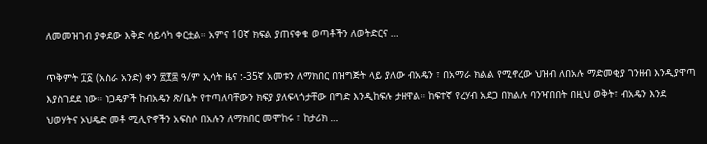ለመመዝገብ ያቀደው እቅድ ሳይሳካ ቀርቷል። አምና 10ኛ ክፍል ያጠናቀቁ ወጣቶችን ለወትድርና …

ጥቅምት ፲፩ (አስራ አንድ) ቀን ፳፻፰ ዓ/ም ኢሳት ዜና :-35ኛ አመቱን ለማክበር በዝግጅት ላይ ያለው ብአዴን ፣ በአማራ ክልል የሚኖረው ህዝብ ለበአሉ ማድመቂያ ገንዘብ እንዲያዋጣ እያስገደደ ነው። ነጋዴዎች ከብአዴን ጽ/ቤት የተጣለባቸውን ክፍያ ያለፍላጎታቸው በግድ እንዲከፍሉ ታዘዋል። ከፍተኛ የረሃብ አደጋ በክልሉ ባንዣበበት በዚህ ወቅት፣ ብአዴን እንደ ህወሃትና ኦህዴድ መቶ ሚሊዮኖችን አፍስሶ በአሉን ለማክበር መሞከሩ ፣ ከታሪክ …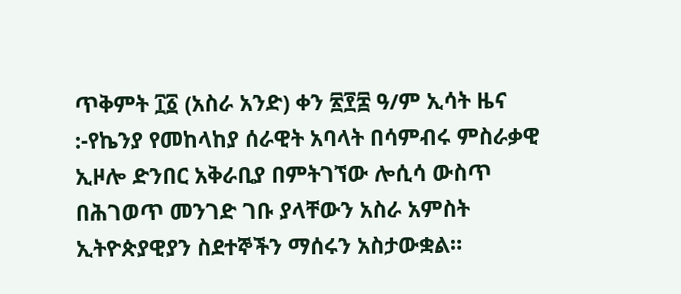ጥቅምት ፲፩ (አስራ አንድ) ቀን ፳፻፰ ዓ/ም ኢሳት ዜና :-የኬንያ የመከላከያ ሰራዊት አባላት በሳምብሩ ምስራቃዊ ኢዞሎ ድንበር አቅራቢያ በምትገኘው ሎሲሳ ውስጥ በሕገወጥ መንገድ ገቡ ያላቸውን አስራ አምስት ኢትዮጵያዊያን ስደተኞችን ማሰሩን አስታውቋል።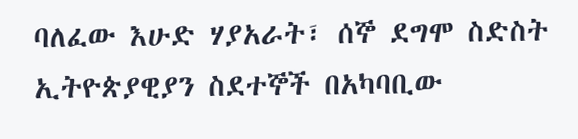ባለፈው እሁድ ሃያአራት፣ ሰኞ ደግሞ ስድስት ኢትዮጵያዊያን ስደተኞች በአካባቢው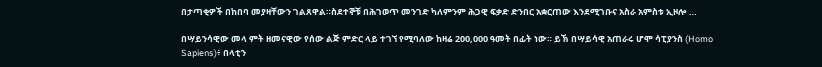በታጣቂዎች በከበባ መያዛቸውን ገልጸዋል።ስደተኞቹ በሕገወጥ መንገድ ካለምንም ሕጋዊ ፍቃድ ድንበር አቋርጠው እንደሚገቡና አስራ አምስቱ ኢዞሎ …

በሣይንሳዊው መላ ምት ዘመናዊው የሰው ልጅ ምድር ላይ ተገኘ የሚባለው ከዛሬ 200,000 ዓመት በፊት ነው። ይኽ በሣይሳዊ አጠራሩ ሆሞ ሳፒያንስ (Homo Sapiens)፥ በላቲን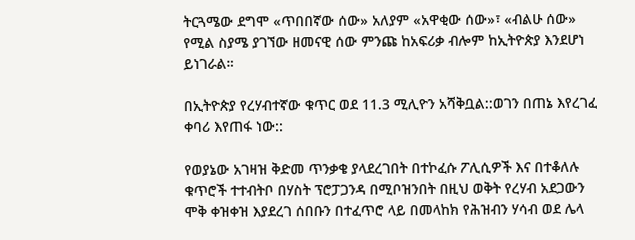ትርጓሜው ደግሞ «ጥበበኛው ሰው» አለያም «አዋቂው ሰው»፣ «ብልሁ ሰው» የሚል ስያሜ ያገኘው ዘመናዊ ሰው ምንጩ ከአፍሪቃ ብሎም ከኢትዮጵያ እንደሆነ ይነገራል።

በኢትዮጵያ የረሃብተኛው ቁጥር ወደ 11.3 ሚሊዮን አሻቅቧል::ወገን በጠኔ እየረገፈ ቀባሪ እየጠፋ ነው::

የወያኔው አገዛዝ ቅድመ ጥንቃቄ ያላደረገበት በተኮፈሱ ፖሊሲዎች እና በተቆለሉ ቁጥሮች ተተብትቦ በሃስት ፕሮፓጋንዳ በሚቦዝንበት በዚህ ወቅት የረሃብ አደጋውን ሞቅ ቀዝቀዝ እያደረገ ሰበቡን በተፈጥሮ ላይ በመላከክ የሕዝብን ሃሳብ ወደ ሌላ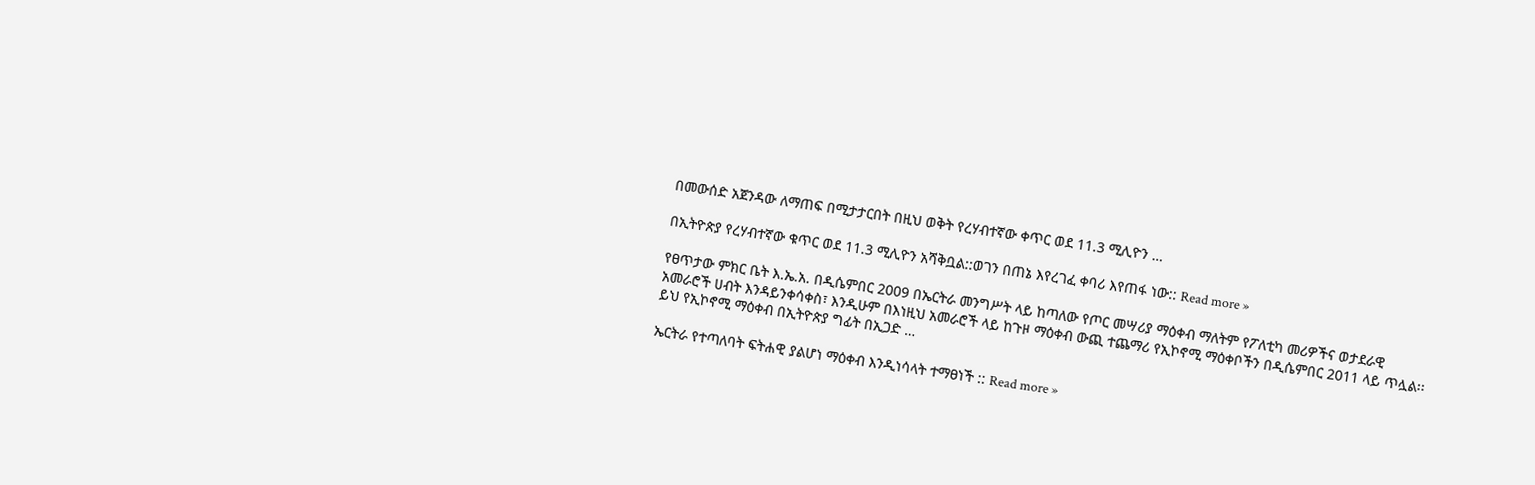በመውሰድ አጀንዳው ለማጠፍ በሚታታርበት በዚህ ወቅት የረሃብተኛው ቀጥር ወደ 11.3 ሚሊዮን …

በኢትዮጵያ የረሃብተኛው ቁጥር ወደ 11.3 ሚሊዮን አሻቅቧል::ወገን በጠኔ እየረገፈ ቀባሪ እየጠፋ ነው:: Read more »

የፀጥታው ምክር ቤት እ.ኤ.አ. በዲሴምበር 2009 በኤርትራ መንግሥት ላይ ከጣለው የጦር መሣሪያ ማዕቀብ ማለትም የፖለቲካ መሪዎችና ወታደራዊ አመራሮች ሀብት እንዳይንቀሳቀስ፣ እንዲሁም በእነዚህ አመራሮች ላይ ከጉዞ ማዕቀብ ውጪ ተጨማሪ የኢኮኖሚ ማዕቀቦችን በዲሴምበር 2011 ላይ ጥሏል፡፡ ይህ የኢኮኖሚ ማዕቀብ በኢትዮጵያ ግፊት በኢጋድ …

ኤርትራ የተጣለባት ፍትሐዊ ያልሆነ ማዕቀብ እንዲነሳላት ተማፀነች :: Read more »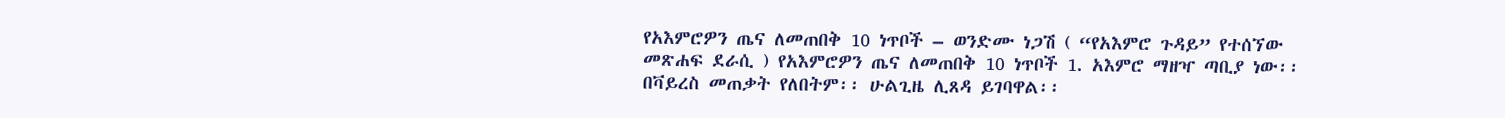የአእምሮዎን ጤና ለመጠበቅ 10 ነጥቦች – ወንድሙ ነጋሽ ( “የአእምሮ ጉዳይ” የተሰኘው መጽሐፍ ደራሲ ) የአእምሮዎን ጤና ለመጠበቅ 10 ነጥቦች 1. አእምሮ ማዘዣ ጣቢያ ነው፡፡ በቫይረስ መጠቃት የለበትም፡፡ ሁልጊዜ ሊጸዳ ይገባዋል፡፡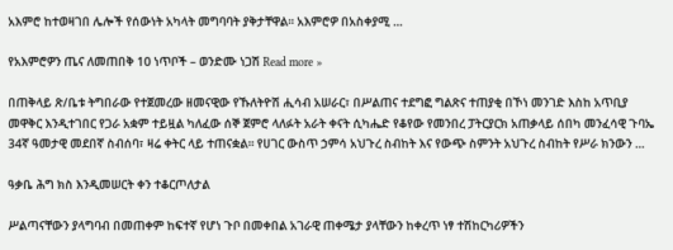አእምሮ ከተወዛገበ ሌሎች የሰውነት አካላት መግባባት ያቅታቸዋል፡፡ አእምሮዎ በአስቀያሚ …

የአእምሮዎን ጤና ለመጠበቅ 10 ነጥቦች – ወንድሙ ነጋሽ Read more »

በጠቅላይ ጽ/ቤቱ ትግበራው የተጀመረው ዘመናዊው የኹለትዮሽ ሒሳብ አሠራር፣ በሥልጠና ተደግፎ ግልጽና ተጠያቂ በኾነ መንገድ እስከ አጥቢያ መዋቅር እንዲተገበር የጋራ አቋም ተይዟል ካለፈው ሰኞ ጀምሮ ላለፉት አራት ቀናት ሲካሔድ የቆየው የመንበረ ፓትርያርክ አጠቃላይ ሰበካ መንፈሳዊ ጉባኤ 34ኛ ዓመታዊ መደበኛ ስብሰባ፣ ዛሬ ቀትር ላይ ተጠናቋል፡፡ የሀገር ውስጥ ኃምሳ አህጉረ ስብከት እና የውጭ ስምንት አህጉረ ስብከት የሥራ ክንውን …

ዓቃቤ ሕግ ክስ እንዲመሠርት ቀን ተቆርጦለታል

ሥልጣናቸውን ያላግባብ በመጠቀም ከፍተኛ የሆነ ጉቦ በመቀበል አገራዊ ጠቀሜታ ያላቸውን ከቀረጥ ነፃ ተሽከርካሪዎችን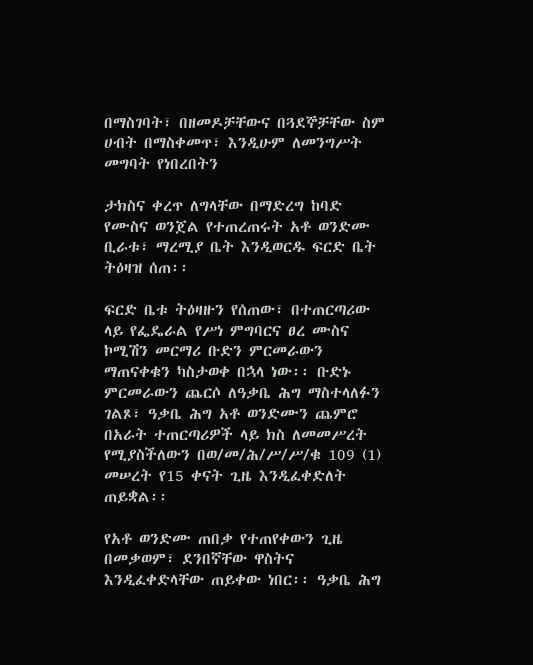በማስገባት፣ በዘመዶቻቸውና በጓደኞቻቸው ስም ሀብት በማስቀመጥ፣ እንዲሁም ለመንግሥት መግባት የነበረበትን

ታክስና ቀረጥ ለግላቸው በማድረግ ከባድ የሙስና ወንጀል የተጠረጠሩት አቶ ወንድሙ ቢራቱ፣ ማረሚያ ቤት እንዲወርዱ ፍርድ ቤት ትዕዛዝ ሰጠ፡፡

ፍርድ ቤቱ ትዕዛዙን የሰጠው፣ በተጠርጣሪው ላይ የፌዴራል የሥነ ምግባርና ፀረ ሙስና ኮሚሽን መርማሪ ቡድን ምርመራውን ማጠናቀቁን ካስታወቀ በኋላ ነው፡፡ ቡድኑ ምርመራውን ጨርሶ ለዓቃቤ ሕግ ማስተላለፉን ገልጾ፣ ዓቃቤ ሕግ አቶ ወንድሙን ጨምሮ በአራት ተጠርጣሪዎች ላይ ክስ ለመመሥረት የሚያስችለውን በወ/መ/ሕ/ሥ/ሥ/ቁ 109 (1) መሠረት የ15 ቀናት ጊዜ እንዲፈቀድለት ጠይቋል፡፡

የአቶ ወንድሙ ጠበቃ የተጠየቀውን ጊዜ በመቃወም፣ ደንበኛቸው ዋስትና እንዲፈቀድላቸው ጠይቀው ነበር፡፡ ዓቃቤ ሕግ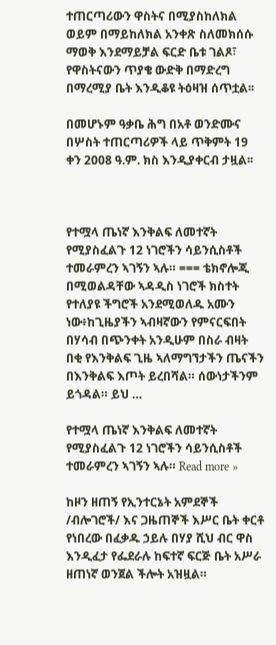ተጠርጣሪውን ዋስትና በሚያስከለክል ወይም በማይከለክል አንቀጽ ስለመክሰሱ ማወቅ እንደማይቻል ፍርድ ቤቱ ገልጾ፣ የዋስትናውን ጥያቄ ውድቅ በማድረግ በማረሚያ ቤት እንዲቆዩ ትዕዛዝ ሰጥቷል፡፡

በመሆኑም ዓቃቤ ሕግ በአቶ ወንድሙና በሦስት ተጠርጣሪዎች ላይ ጥቅምት 19 ቀን 2008 ዓ.ም. ክስ እንዲያቀርብ ታዟል፡፡



የተሟላ ጤነኛ እንቅልፍ ለመተኛት የሚያስፈልጉ 12 ነገሮችን ሳይንሲስቶች ተመራምረን ኣገኝን ኣሉ። === ቴክኖሎጂ በሚወልዳቸው ኣዳዲስ ነገሮች ክስተት የተለያዩ ችግሮች አንደሚወለዱ አሙን ነው፥ከጊዜያችን ኣብዛኛውን የምናርፍበት በሃሳብ በጭንቀት አንዲሁም በስራ ብዛት በቂ የእንቅልፍ ጊዜ ኣለማግኘታችን ጤናችን በእንቅልፍ እጦት ይረበሻል። ሰውነታችንም ይጎዳል። ይህ …

የተሟላ ጤነኛ እንቅልፍ ለመተኛት የሚያስፈልጉ 12 ነገሮችን ሳይንሲስቶች ተመራምረን ኣገኝን ኣሉ። Read more »

ከዞን ዘጠኝ የኢንተርኔት አምደኞች /ብሎገሮች/ እና ጋዜጠኞች እሥር ቤት ቀርቶ የነበረው በፈቃዱ ኃይሉ በሃያ ሺህ ብር ዋስ እንዲፈታ የፌደራሉ ከፍተኛ ፍርጅ ቤት አሥራ ዘጠነኛ ወንጀል ችሎት አዝዟል።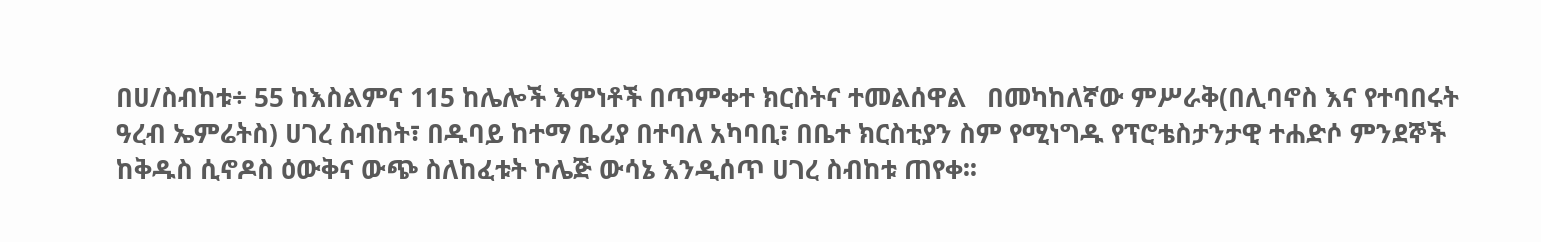በሀ/ስብከቱ÷ 55 ከእስልምና 115 ከሌሎች እምነቶች በጥምቀተ ክርስትና ተመልሰዋል   በመካከለኛው ምሥራቅ(በሊባኖስ እና የተባበሩት ዓረብ ኤምሬትስ) ሀገረ ስብከት፣ በዱባይ ከተማ ቤሪያ በተባለ አካባቢ፣ በቤተ ክርስቲያን ስም የሚነግዱ የፕሮቴስታንታዊ ተሐድሶ ምንደኞች ከቅዱስ ሲኖዶስ ዕውቅና ውጭ ስለከፈቱት ኮሌጅ ውሳኔ እንዲሰጥ ሀገረ ስብከቱ ጠየቀ፡፡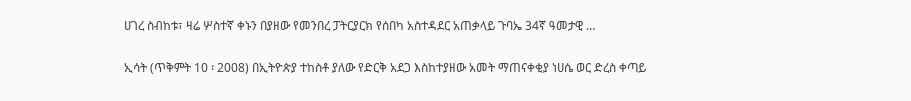ሀገረ ስብከቱ፣ ዛሬ ሦስተኛ ቀኑን በያዘው የመንበረ ፓትርያርክ የሰበካ አስተዳደር አጠቃላይ ጉባኤ 34ኛ ዓመታዊ …

ኢሳት (ጥቅምት 10 ፡ 2008) በኢትዮጵያ ተከስቶ ያለው የድርቅ አደጋ እስከተያዘው አመት ማጠናቀቂያ ነሀሴ ወር ድረስ ቀጣይ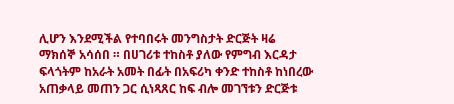ሊሆን እንደሚችል የተባበሩት መንግስታት ድርጅት ዛሬ ማክሰኞ አሳሰበ ። በሀገሪቱ ተከስቶ ያለው የምግብ እርዳታ ፍላጎትም ከአራት አመት በፊት በአፍሪካ ቀንድ ተከስቶ ከነበረው አጠቃላይ መጠን ጋር ሲነጻጸር ከፍ ብሎ መገኘቱን ድርጅቱ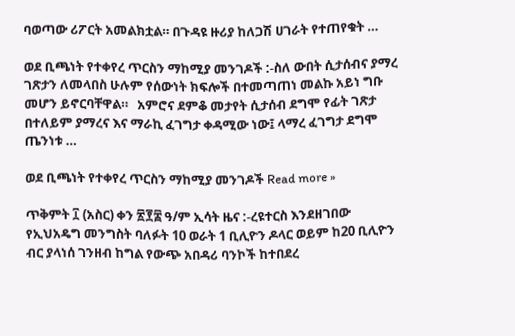ባወጣው ሪፖርት አመልክቷል። በጉዳዩ ዙሪያ ከለጋሽ ሀገራት የተጠየቁት …

ወደ ቢጫነት የተቀየረ ጥርስን ማከሚያ መንገዶች :-ስለ ውበት ሲታሰብና ያማረ ገጽታን ለመላበስ ሁሉም የሰውነት ክፍሎች በተመጣጠነ መልኩ አይነ ግቡ መሆን ይኖርባቸዋል።   አምሮና ደምቆ መታየት ሲታሰብ ደግሞ የፊት ገጽታ በተለይም ያማረና እና ማራኪ ፈገግታ ቀዳሚው ነው፤ ላማረ ፈገግታ ደግሞ ጤንነቱ …

ወደ ቢጫነት የተቀየረ ጥርስን ማከሚያ መንገዶች Read more »

ጥቅምት ፲ (አስር) ቀን ፳፻፰ ዓ/ም ኢሳት ዜና :-ረዩተርስ እንደዘገበው የኢህአዴግ መንግስት ባለፉት 10 ወራት 1 ቢሊዮን ዶላር ወይም ከ20 ቢሊዮን ብር ያላነሰ ገንዘብ ከግል የውጭ አበዳሪ ባንኮች ከተበደረ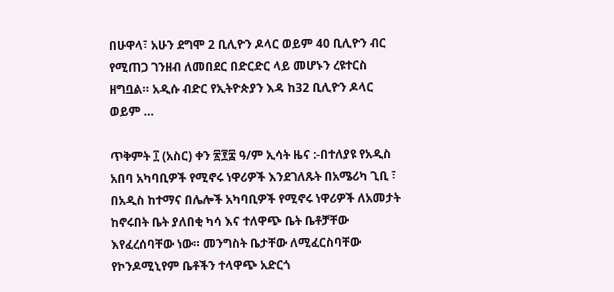በሁዋላ፣ አሁን ደግሞ 2 ቢሊዮን ዶላር ወይም 40 ቢሊዮን ብር የሚጠጋ ገንዘብ ለመበደር በድርድር ላይ መሆኑን ረዩተርስ ዘግቧል። አዲሱ ብድር የኢትዮጵያን እዳ ከ32 ቢሊዮን ዶላር ወይም …

ጥቅምት ፲ (አስር) ቀን ፳፻፰ ዓ/ም ኢሳት ዜና :-በተለያዩ የአዲስ አበባ አካባቢዎች የሚኖሩ ነዋሪዎች እንደገለጹት በአሜሪካ ጊቢ ፣ በአዲስ ከተማና በሌሎች አካባቢዎች የሚኖሩ ነዋሪዎች ለአመታት ከኖሩበት ቤት ያለበቂ ካሳ እና ተለዋጭ ቤት ቤቶቻቸው እየፈረሰባቸው ነው። መንግስት ቤታቸው ለሚፈርስባቸው የኮንዶሚኒየም ቤቶችን ተላዋጭ አድርጎ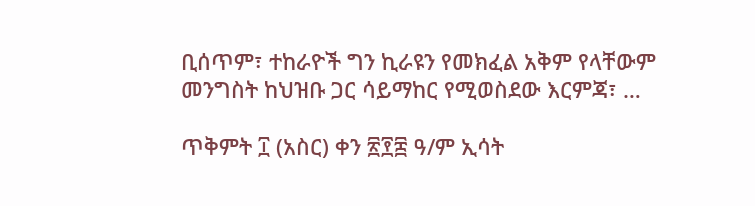ቢሰጥም፣ ተከራዮች ግን ኪራዩን የመክፈል አቅም የላቸውም መንግስት ከህዝቡ ጋር ሳይማከር የሚወስደው እርምጃ፣ …

ጥቅምት ፲ (አስር) ቀን ፳፻፰ ዓ/ም ኢሳት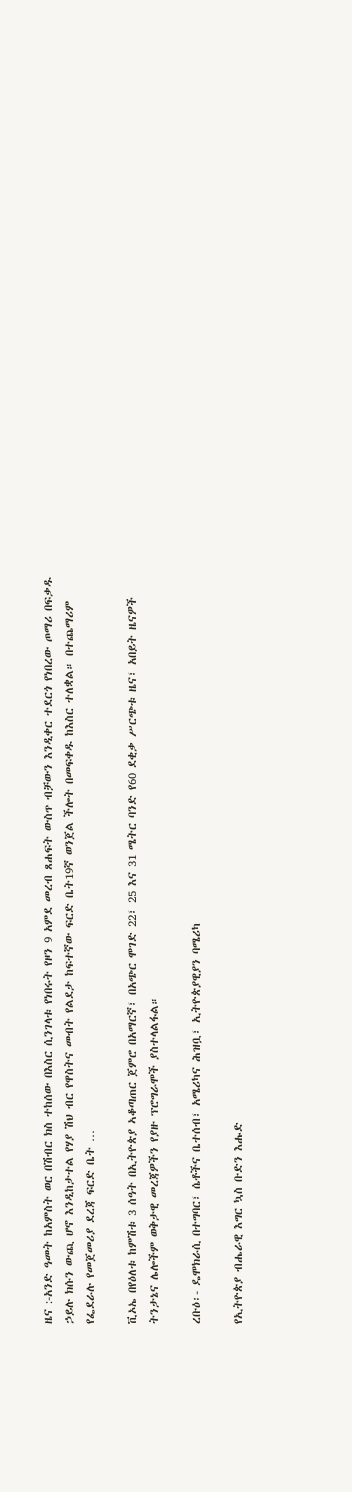ዜና :-አንድ ዓመት ከአምስት ወር በሽብር ክስ ተከሰው በእስር ሲንገላቱ የነበሩት የዞን 9 አምደ መረብ ጸሐፍት ውስጥ ብቻውን እንዲቀር ተደርጎ የነበረው ጦማሪ በፍቃዱ ኃይሉ ክሱን ውጪ ሆኖ እንዲከታተል የሃያ ሽህ ብር የዋስትና መብት የልደታ ከፍተኛው ፍርድ ቤት19ኛ ወንጀል ችሎት በመፍቀዱ ከእስር ተለቋል። በተጨማሪም የፌደራሉ የመጀመሪያ ደረጃ ፍርድ ቤት …

ቪኦኤ በየዕለቱ ከምሽቱ 3 ሰዓት በኢትዮጵያ ኣቆጣጠር ጀምሮ በአማርኛ፣ በአጭር ሞገድ 22፣ 25 እና 31 ሜትር ባንድ የ60 ደቂቃ ሥርጭቱ ዜና፣ አበይት ዜናዎች ትንታኔና ሌሎችም ወቅታዊ መረጃዎችን የያዙ ፕሮግራሞች ያስተላልፋል።

ረቡዕ፡- ዴሞክራሲ በተግባር፣ ሴቶችና ቤተሰብ፣ አሜሪካና ሕዝቧ፣ ኢትዮጵያዊያን ባሜሪካ

የኢትዮጵያ ብሔራዊ እግር ኳስ ቡድን እሑድ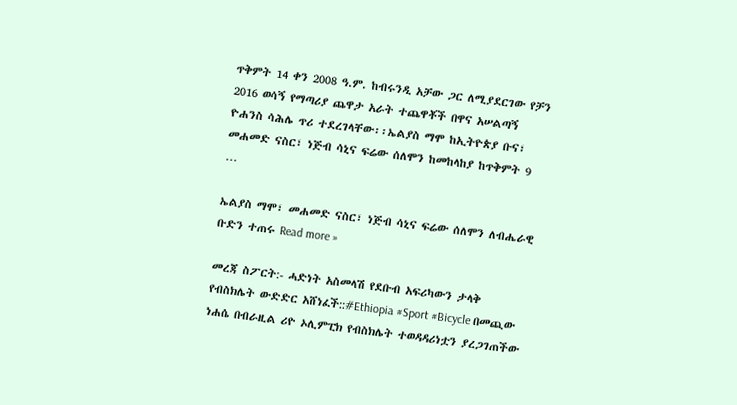ጥቅምት 14 ቀን 2008 ዓ.ም. ከብሩንዲ አቻው ጋር ለሚያደርገው የቻን 2016 ወሳኝ የማጣሪያ ጨዋታ አራት ተጨዋቾች በዋና አሠልጣኝ ዮሐንስ ሳሕሌ ጥሪ ተደረገላቸው፡፡ኤልያስ ማሞ ከኢትዮጵያ ቡና፣ መሐመድ ናስር፣ ነጅብ ሳኒና ፍሬው ሰለሞን ከመከላከያ ከጥቅምት 9 …

ኤልያስ ማሞ፣ መሐመድ ናስር፣ ነጅብ ሳኒና ፍሬው ሰለሞን ለብሔራዊ ቡድን ተጠሩ Read more »

መረጃ ስፖርት:- ሓድነት አስመላሽ የደቡብ አፍሪካውን ታላቅ የብስክሌት ውድድር አሸነፈች::#Ethiopia #Sport #Bicycle በመጪው ነሐሴ በብራዚል ሪዮ ኦሊምፒክ የብስክሌት ተወዳዳሪነቷን ያረጋገጠችው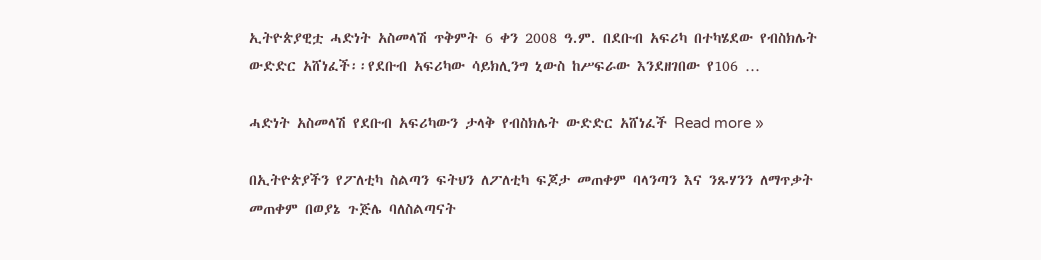ኢትዮጵያዊቷ ሓድነት አስመላሽ ጥቅምት 6 ቀን 2008 ዓ.ም. በደቡብ አፍሪካ በተካሄደው የብስክሌት ውድድር አሸነፈች፡፡የደቡብ አፍሪካው ሳይክሊንግ ኒውስ ከሥፍራው እንደዘገበው የ106 …

ሓድነት አስመላሽ የደቡብ አፍሪካውን ታላቅ የብስክሌት ውድድር አሸነፈች Read more »

በኢትዮጵያችን የፖለቲካ ስልጣን ፍትህን ለፖለቲካ ፍጆታ መጠቀም ባላንጣን እና ንጹሃንን ለማጥቃት መጠቀም በወያኔ ጉጅሌ ባለስልጣናት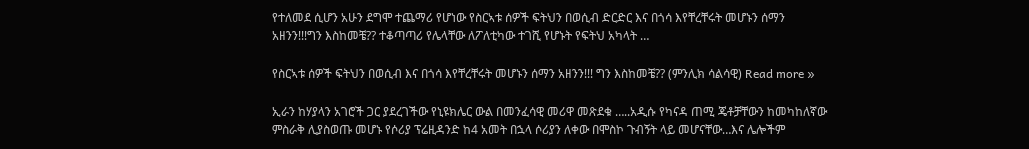የተለመደ ሲሆን አሁን ደግሞ ተጨማሪ የሆነው የስርኣቱ ሰዎች ፍትህን በወሲብ ድርድር እና በጎሳ እየቸረቸሩት መሆኑን ሰማን አዘንን!!!ግን እስከመቼ?? ተቆጣጣሪ የሌላቸው ለፖለቲካው ተገሺ የሆኑት የፍትህ አካላት …

የስርኣቱ ሰዎች ፍትህን በወሲብ እና በጎሳ እየቸረቸሩት መሆኑን ሰማን አዘንን!!! ግን እስከመቼ?? (ምንሊክ ሳልሳዊ) Read more »

ኢራን ከሃያላን አገሮች ጋር ያደረገችው የኒዩክሌር ውል በመንፈሳዊ መሪዋ መጽደቁ …..አዲሱ የካናዳ ጠሚ ጄቶቻቸውን ከመካከለኛው ምስራቅ ሊያስወጡ መሆኑ የሶሪያ ፕሬዚዳንድ ከ4 አመት በኋላ ሶሪያን ለቀው በሞስኮ ጉብኝት ላይ መሆናቸው…እና ሌሎችም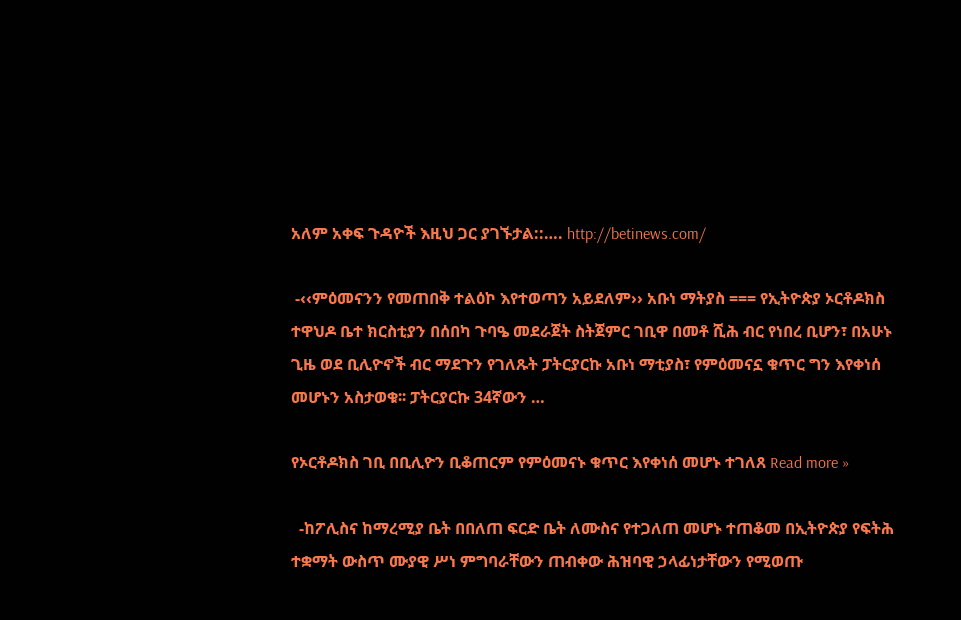አለም አቀፍ ጉዳዮች እዚህ ጋር ያገኙታል::…. http://betinews.com/

 -‹‹ምዕመናንን የመጠበቅ ተልዕኮ እየተወጣን አይደለም›› አቡነ ማትያስ === የኢትዮጵያ ኦርቶዶክስ ተዋህዶ ቤተ ክርስቲያን በሰበካ ጉባዔ መደራጀት ስትጀምር ገቢዋ በመቶ ሺሕ ብር የነበረ ቢሆን፣ በአሁኑ ጊዜ ወደ ቢሊዮኖች ብር ማደጉን የገለጹት ፓትርያርኩ አቡነ ማቲያስ፣ የምዕመናኗ ቁጥር ግን እየቀነሰ መሆኑን አስታወቁ፡፡ ፓትርያርኩ 34ኛውን …

የኦርቶዶክስ ገቢ በቢሊዮን ቢቆጠርም የምዕመናኑ ቁጥር እየቀነሰ መሆኑ ተገለጸ Read more »

  -ከፖሊስና ከማረሚያ ቤት በበለጠ ፍርድ ቤት ለሙስና የተጋለጠ መሆኑ ተጠቆመ በኢትዮጵያ የፍትሕ ተቋማት ውስጥ ሙያዊ ሥነ ምግባራቸውን ጠብቀው ሕዝባዊ ኃላፊነታቸውን የሚወጡ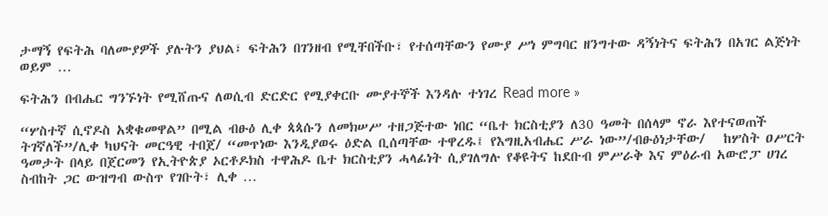ታማኝ የፍትሕ ባለሙያዎች ያሉትን ያህል፣ ፍትሕን በገንዘብ የሚቸበችቡ፣ የተሰጣቸውን የሙያ ሥነ ምግባር ዘንግተው ዳኝነትና ፍትሕን በአገር ልጅነት ወይም …

ፍትሕን በብሔር ግንኙነት የሚሸጡና ለወሲብ ድርድር የሚያቀርቡ ሙያተኞች እንዳሉ ተነገረ Read more »

“ሦስተኛ ሲኖዶስ አቋቁመዋል” በሚል ብፁዕ ሊቀ ጳጳሱን ለመክሠሥ ተዘጋጅተው ነበር “ቤተ ክርስቲያን ለ30 ዓመት በሰላም ኖራ እየተናወጠች ትገኛለች”/ሊቀ ካህናት መርዓዊ ተበጀ/ “መጥነው እንዲያወሩ ዕድል ቢሰጣቸው ተዋረዱ፤ የእግዚአብሔር ሥራ ነው”/ብፁዕነታቸው/   ከሦስት ዐሥርት ዓመታት በላይ በጀርመን የኢትዮጵያ ኦርቶዶክስ ተዋሕዶ ቤተ ክርስቲያን ሓላፊነት ሲያገለግሉ የቆዩትና ከደቡብ ምሥራቅ እና ምዕራብ አውሮፓ ሀገረ ስብከት ጋር ውዝግብ ውስጥ የገቡት፣ ሊቀ …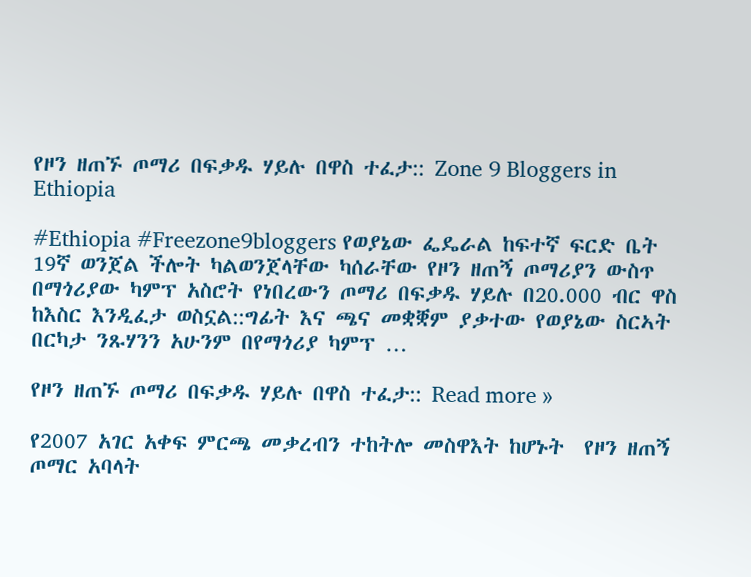የዞን ዘጠኙ ጦማሪ በፍቃዱ ሃይሉ በዋስ ተፈታ:: Zone 9 Bloggers in Ethiopia

#Ethiopia #Freezone9bloggers የወያኔው ፌዴራል ከፍተኛ ፍርድ ቤት 19ኛ ወንጀል ችሎት ካልወንጀላቸው ካሰራቸው የዞን ዘጠኝ ጦማሪያን ውስጥ በማጎሪያው ካምፕ አስሮት የነበረውን ጦማሪ በፍቃዱ ሃይሉ በ20.000 ብር ዋስ ከእስር እንዲፈታ ወስኗል::ግፊት እና ጫና መቋቛም ያቃተው የወያኔው ስርኣት በርካታ ንጹሃንን አሁንም በየማጎሪያ ካምፕ …

የዞን ዘጠኙ ጦማሪ በፍቃዱ ሃይሉ በዋስ ተፈታ:: Read more »

የ2007 አገር አቀፍ ምርጫ መቃረብን ተከትሎ መስዋእት ከሆኑት  የዞን ዘጠኝ ጦማር አባላት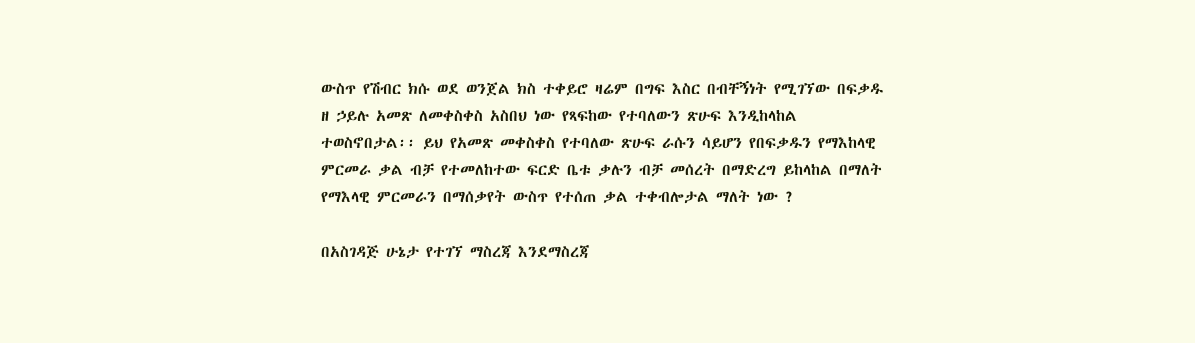ውስጥ የሽብር ክሱ ወደ ወንጀል ክስ ተቀይሮ ዛሬም በግፍ እስር በብቸኝነት የሚገኘው በፍቃዱ ዘ ኃይሉ አመጽ ለመቀስቀስ አስበህ ነው የጻፍከው የተባለውን ጽሁፍ እንዲከላከል ተወስኖበታል፡፡ ይህ የአመጽ መቀስቀስ የተባለው ጽሁፍ ራሱን ሳይሆን የበፍቃዱን የማእከላዊ ምርመራ ቃል ብቻ የተመለከተው ፍርድ ቤቱ ቃሉን ብቻ መሰረት በማድረግ ይከላከል በማለት የማእላዊ ምርመራን በማሰቃየት ውስጥ የተሰጠ ቃል ተቀብሎታል ማለት ነው ?

በአስገዳጅ ሁኔታ የተገኘ ማስረጃ እንደማስረጃ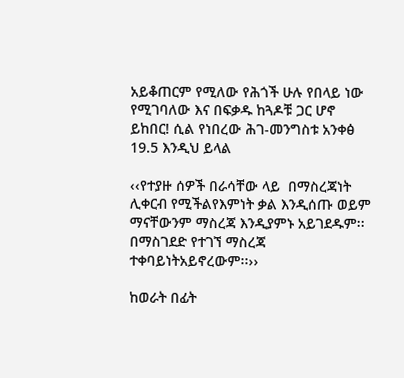አይቆጠርም የሚለው የሕጎች ሁሉ የበላይ ነው የሚገባለው እና በፍቃዱ ከጓዶቹ ጋር ሆኖ ይከበር! ሲል የነበረው ሕገ-መንግስቱ አንቀፅ 19.5 እንዲህ ይላል

‹‹የተያዙ ሰዎች በራሳቸው ላይ  በማስረጃነት ሊቀርብ የሚችልየእምነት ቃል እንዲሰጡ ወይም ማናቸውንም ማስረጃ እንዲያምኑ አይገደዱም፡፡ በማስገደድ የተገኘ ማስረጃ ተቀባይነትአይኖረውም፡፡››

ከወራት በፊት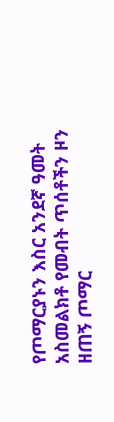የጦማርያኑን እስር አንደኛ ዓመት አስመልክቶ የመብት ጥሰቶችን ዞን ዘጠኝ ጦማር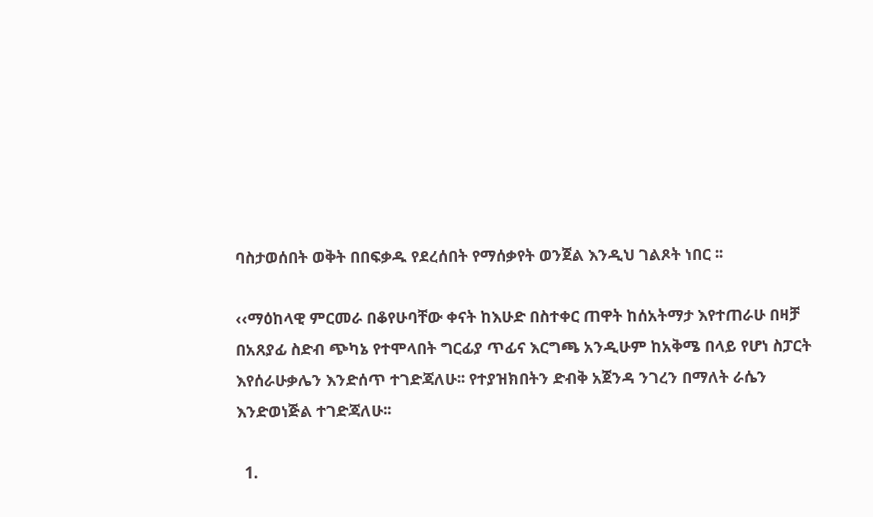ባስታወሰበት ወቅት በበፍቃዱ የደረሰበት የማሰቃየት ወንጀል እንዲህ ገልጾት ነበር ፡፡

‹‹ማዕከላዊ ምርመራ በቆየሁባቸው ቀናት ከእሁድ በስተቀር ጠዋት ከሰአትማታ እየተጠራሁ በዛቻ በአጸያፊ ስድብ ጭካኔ የተሞላበት ግርፊያ ጥፊና እርግጫ አንዲሁም ከአቅሜ በላይ የሆነ ስፓርት እየሰራሁቃሌን እንድሰጥ ተገድጃለሁ፡፡ የተያዝክበትን ድብቅ አጀንዳ ንገረን በማለት ራሴን እንድወነጅል ተገድጃለሁ፡፡

  1.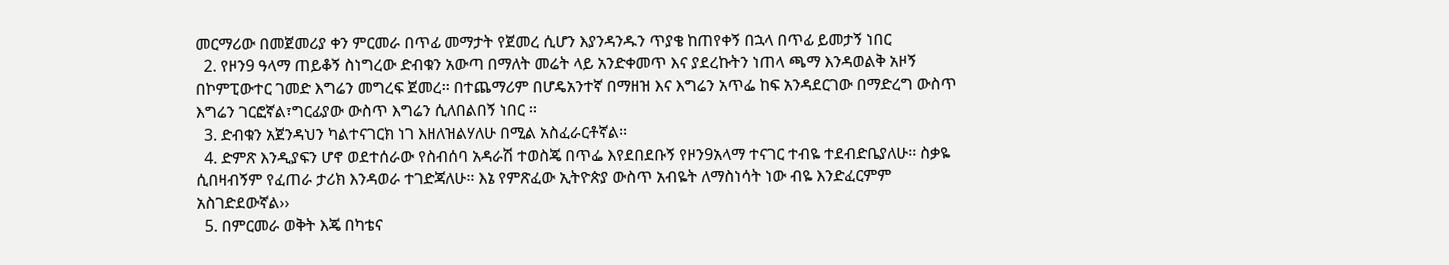መርማሪው በመጀመሪያ ቀን ምርመራ በጥፊ መማታት የጀመረ ሲሆን እያንዳንዱን ጥያቄ ከጠየቀኝ በኋላ በጥፊ ይመታኝ ነበር
  2. የዞን9 ዓላማ ጠይቆኝ ስነግረው ድብቁን አውጣ በማለት መሬት ላይ አንድቀመጥ እና ያደረኩትን ነጠላ ጫማ እንዳወልቅ አዞኝ በኮምፒውተር ገመድ እግሬን መግረፍ ጀመረ፡፡ በተጨማሪም በሆዴአንተኛ በማዘዝ እና እግሬን አጥፌ ከፍ አንዳደርገው በማድረግ ውስጥ እግሬን ገርፎኛል፣ግርፊያው ውስጥ እግሬን ሲለበልበኝ ነበር ፡፡
  3. ድብቁን አጀንዳህን ካልተናገርክ ነገ እዘለዝልሃለሁ በሚል አስፈራርቶኛል፡፡
  4. ድምጽ እንዲያፍን ሆኖ ወደተሰራው የስብሰባ አዳራሽ ተወስጄ በጥፌ እየደበደቡኝ የዞን9አላማ ተናገር ተብዬ ተደብድቤያለሁ፡፡ ስቃዬ ሲበዛብኝም የፈጠራ ታሪክ እንዳወራ ተገድጃለሁ፡፡ እኔ የምጽፈው ኢትዮጵያ ውስጥ አብዬት ለማስነሳት ነው ብዬ እንድፈርምም አስገድደውኛል››
  5. በምርመራ ወቅት እጄ በካቴና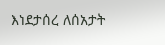እነደታሰረ ለሰአታት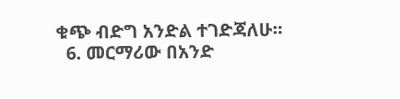ቁጭ ብድግ አንድል ተገድጃለሁ፡፡
  6. መርማሪው በአንድ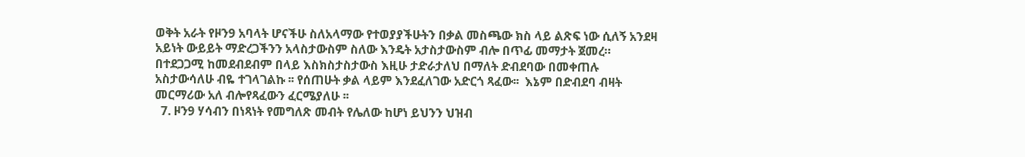ወቅት አራት የዞን9 አባላት ሆናችሁ ስለአላማው የተወያያችሁትን በቃል መስጫው ክስ ላይ ልጽፍ ነው ሲለኝ አንደዛ አይነት ውይይት ማድረጋችንን አላስታውስም ስለው እንዴት አታስታውስም ብሎ በጥፊ መማታት ጀመረ። በተደጋጋሚ ከመደብደብም በላይ እስክስታስታውስ እዚሁ ታድራታለህ በማለት ድብደባው በመቀጠሉ አስታውሳለሁ ብዬ ተገላገልኩ ፡፡ የሰጠሁት ቃል ላይም እንደፈለገው አድርጎ ጻፈው፡፡  እኔም በድብደባ ብዛት መርማሪው አለ ብሎየጻፈውን ፈርሜያለሁ ፡፡
  7. ዞን9 ሃሳብን በነጻነት የመግለጽ መብት የሌለው ከሆነ ይህንን ህዝብ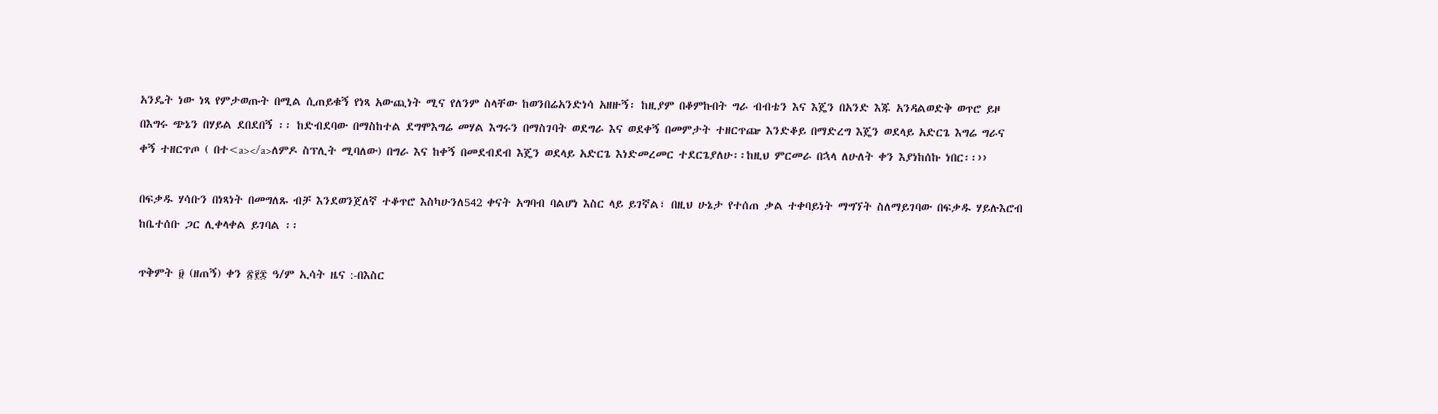አንዴት ነው ነጻ የምታወጡት በሚል ሲጠይቁኝ የነጻ አውጪነት ሚና የለንም ስላቸው ከወንበሬአንድነሳ አዘዙኝ፡ ከዚያም በቆምኩበት ግራ ብብቴን እና እጄን በአንድ እጁ አንዳልወድቅ ወጥሮ ይዞ በእግሩ ጭኔን በሃይል ደበደበኝ ፡፡ ከድብደባው በማስከተል ደግሞእግሬ መሃል እግሩን በማስገባት ወደግራ እና ወደቀኝ በመምታት ተዘርጥጬ እንድቆይ በማድረግ እጄን ወደላይ አድርጌ እግሬ ግራና ቀኝ ተዘርጥጦ ( በተ<a></a>ለምዶ ስፕሊት ሚባለው) በግራ እና ከቀኝ በመደብደብ እጄን ወደላይ አድርጌ እነድመረመር ተደርጌያለሁ፡፡ከዚህ ምርመራ በኋላ ለሁለት ቀን እያነከሰኩ ነበር፡፡››

በፍቃዱ ሃሳቡን በነጻነት በመግለጹ ብቻ እንደወንጀለኛ ተቆጥሮ እስካሁንለ542 ቀናት አግባብ ባልሆነ እስር ላይ ይገኛል፣ በዚህ ሁኔታ የተሰጠ ቃል ተቀባይነት ማግኘት ስለማይገባው በፍቃዱ ሃይሉእሮብ ከቤተሰቡ ጋር ሊቀላቀል ይገባል ፡፡

ጥቅምት ፱ (ዘጠኝ) ቀን ፳፻፰ ዓ/ም ኢሳት ዜና :-በእስር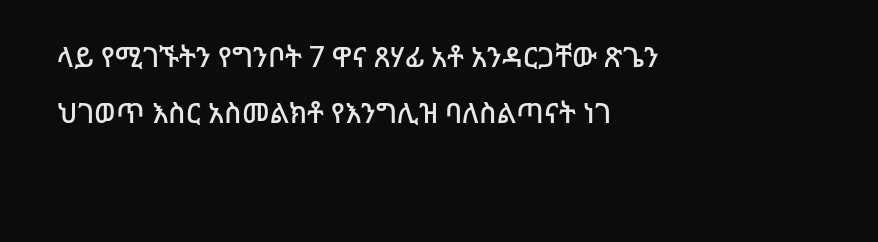ላይ የሚገኙትን የግንቦት 7 ዋና ጸሃፊ አቶ አንዳርጋቸው ጽጌን ህገወጥ እስር አስመልክቶ የእንግሊዝ ባለስልጣናት ነገ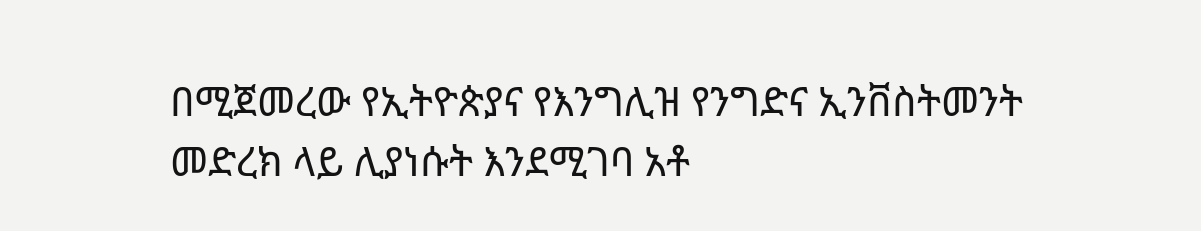በሚጀመረው የኢትዮጵያና የእንግሊዝ የንግድና ኢንቨስትመንት መድረክ ላይ ሊያነሱት እንደሚገባ አቶ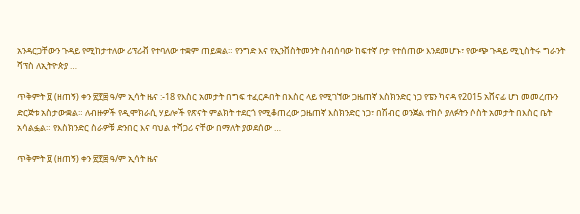አንዳርጋቸውን ጉዳይ የሚከታተለው ሪፕሪቭ የተባለው ተቋም ጠይቋል። የንግድ እና የኢንቨስትመንት ስብሰባው ከፍተኛ ቦታ የተሰጠው እንደመሆኑ፣ የውጭ ጉዳይ ሚኒስትሩ ግራንት ሻፕስ ለኢትዮጵያ …

ጥቅምት ፱ (ዘጠኝ) ቀን ፳፻፰ ዓ/ም ኢሳት ዜና :-18 የእስር አመታት በግፍ ተፈርዶበት በእስር ላይ የሚገኘው ጋዜጠኛ እስክንድር ነጋ የፔን ካናዳ የ2015 አሸናፊ ሆነ መመረጡን ድርጅቱ አስታውቋል። ለብዙዎች የዲሞክራሲ ሃይሎች የጽናት ምልክት ተደርጎ የሚቆጠረው ጋዜጠኛ እስክንድር ነጋ፣ በሽብር ወንጀል ተከሶ ያለፉትን ሶስት አመታት በእስር ቤት አሳልፏል። የእስክንድር ስራዎቹ ድንበር እና ባህል ተሻጋሪ ናቸው በማለት ያወደሰው …

ጥቅምት ፱ (ዘጠኝ) ቀን ፳፻፰ ዓ/ም ኢሳት ዜና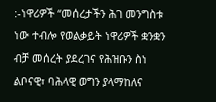:-ነዋሪዎች “መሰረታችን ሕገ መንግስቱ ነው ተብሎ የወልቃይት ነዋሪዎች ቋንቋን ብቻ መሰረት ያደረገና የሕዝቡን ስነ ልቦናዊ፣ ባሕላዊ ወግን ያላማከለና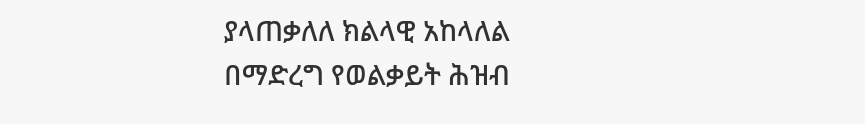ያላጠቃለለ ክልላዊ አከላለል በማድረግ የወልቃይት ሕዝብ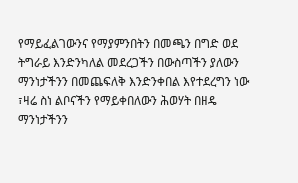የማይፈልገውንና የማያምንበትን በመጫን በግድ ወደ ትግራይ እንድንካለል መደረጋችን በውስጣችን ያለውን ማንነታችንን በመጨፍለቅ እንድንቀበል እየተደረግን ነው ፣ዛሬ ስነ ልቦናችን የማይቀበለውን ሕወሃት በዘዴ ማንነታችንን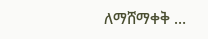ለማሸማቀቅ …